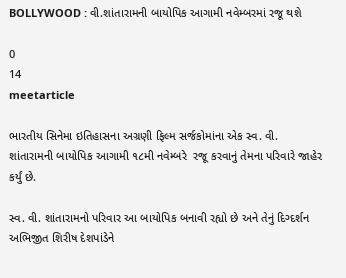BOLLYWOOD : વી.શાંતારામની બાયોપિક આગામી નવેમ્બરમાં રજૂ થશે

0
14
meetarticle

ભારતીય સિનેમા ઇતિહાસના અગ્રણી ફિલ્મ સર્જકોમાંના એક સ્વ. વી. શાંતારામની બાયોપિક આગામી ૧૮મી નવેમ્બરે  રજૂ કરવાનું તેમના પરિવારે જાહેર કર્યું છે.

સ્વ. વી. શાંતારામનો પરિવાર આ બાયોપિક બનાવી રહ્યો છે અને તેનું દિગ્દર્શન અભિજીત શિરીષ દેશપાંડેને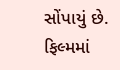સોંપાયું છે. ફિલ્મમાં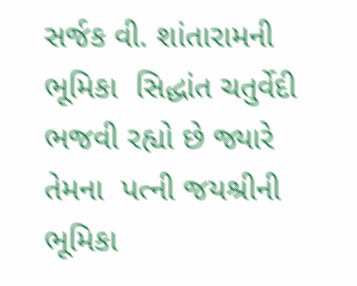સર્જક વી. શાંતારામની ભૂમિકા  સિદ્ધાંત ચતુર્વેદી ભજવી રહ્યો છે જ્યારે  તેમના  પત્ની જયશ્રીની ભૂમિકા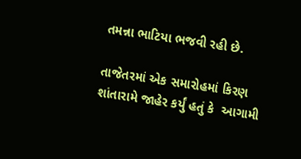તમન્ના ભાટિયા ભજવી રહી છે.

તાજેતરમાં એક સમારોહમાં કિરણ શાંતારામે જાહેર કર્યું હતું કે  આગામી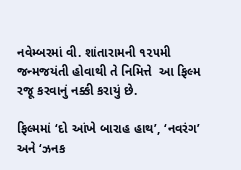નવેમ્બરમાં વી. શાંતારામની ૧૨૫મી જન્મજયંતી હોવાથી તે નિમિત્તે  આ ફિલ્મ રજૂ કરવાનું નક્કી કરાયું છે.

ફિલ્મમાં ‘દો આંખે બારાહ હાથ’, ‘નવરંગ’ અને ‘ઝનક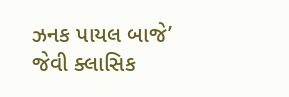ઝનક પાયલ બાજે’  જેવી ક્લાસિક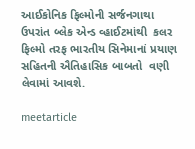આઈકોનિક ફિલ્મોની સર્જનગાથા  ઉપરાંત બ્લેક એન્ડ વ્હાઈટમાંથી  કલર ફિલ્મો તરફ ભારતીય સિનેમાનાં પ્રયાણ સહિતની ઐતિહાસિક બાબતો  વણી લેવામાં આવશે.

meetarticle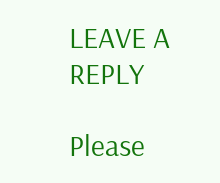LEAVE A REPLY

Please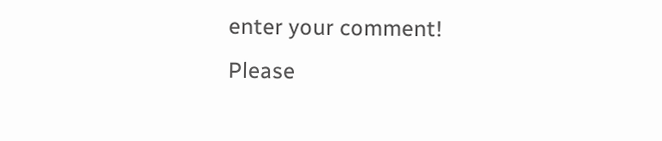enter your comment!
Please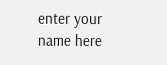enter your name here